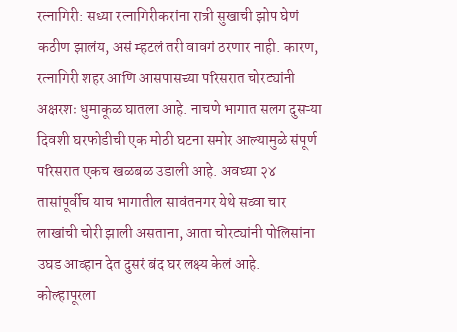रत्नागिरी: सध्या रत्नागिरीकरांना रात्री सुखाची झोप घेणं कठीण झालंय, असं म्हटलं तरी वावगं ठरणार नाही. कारण, रत्नागिरी शहर आणि आसपासच्या परिसरात चोरट्यांनी अक्षरशः धुमाकूळ घातला आहे. नाचणे भागात सलग दुसऱ्या दिवशी घरफोडीची एक मोठी घटना समोर आल्यामुळे संपूर्ण परिसरात एकच खळबळ उडाली आहे. अवघ्या २४ तासांपूर्वीच याच भागातील सावंतनगर येथे सव्वा चार लाखांची चोरी झाली असताना, आता चोरट्यांनी पोलिसांना उघड आव्हान देत दुसरं बंद घर लक्ष्य केलं आहे.
कोल्हापूरला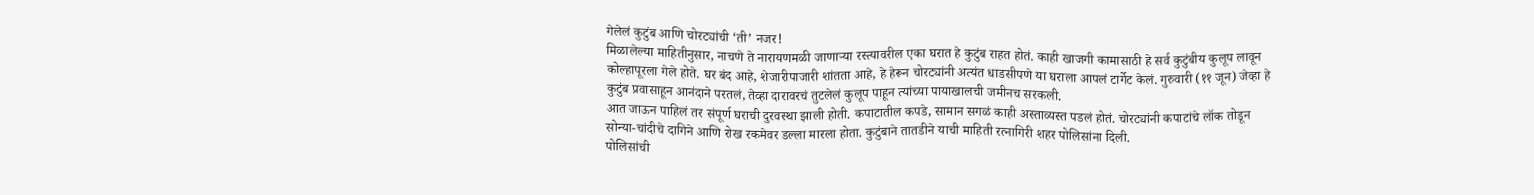गेलेलं कुटुंब आणि चोरट्यांची ‘ती’ नजर!
मिळालेल्या माहितीनुसार, नाचणे ते नारायणमळी जाणाऱ्या रस्त्यावरील एका घरात हे कुटुंब राहत होतं. काही खाजगी कामासाठी हे सर्व कुटुंबीय कुलूप लावून कोल्हापूरला गेले होते. घर बंद आहे, शेजारीपाजारी शांतता आहे, हे हेरून चोरट्यांनी अत्यंत धाडसीपणे या घराला आपलं टार्गेट केलं. गुरुवारी (११ जून) जेव्हा हे कुटुंब प्रवासाहून आनंदाने परतलं, तेव्हा दारावरचं तुटलेलं कुलूप पाहून त्यांच्या पायाखालची जमीनच सरकली.
आत जाऊन पाहिलं तर संपूर्ण घराची दुरवस्था झाली होती. कपाटातील कपडे, सामान सगळं काही अस्ताव्यस्त पडलं होतं. चोरट्यांनी कपाटांचे लॉक तोडून सोन्या-चांदीचे दागिने आणि रोख रकमेवर डल्ला मारला होता. कुटुंबाने तातडीने याची माहिती रत्नागिरी शहर पोलिसांना दिली.
पोलिसांची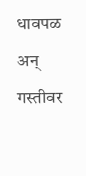धावपळ अन् गस्तीवर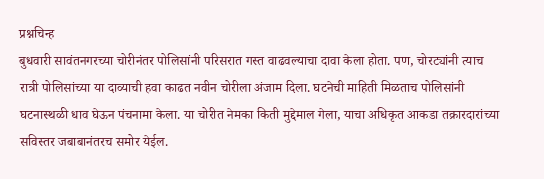प्रश्नचिन्ह
बुधवारी सावंतनगरच्या चोरीनंतर पोलिसांनी परिसरात गस्त वाढवल्याचा दावा केला होता. पण, चोरट्यांनी त्याच रात्री पोलिसांच्या या दाव्याची हवा काढत नवीन चोरीला अंजाम दिला. घटनेची माहिती मिळताच पोलिसांनी घटनास्थळी धाव घेऊन पंचनामा केला. या चोरीत नेमका किती मुद्देमाल गेला, याचा अधिकृत आकडा तक्रारदारांच्या सविस्तर जबाबानंतरच समोर येईल.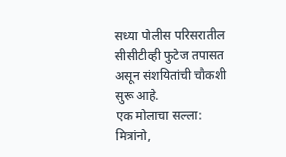सध्या पोलीस परिसरातील सीसीटीव्ही फुटेज तपासत असून संशयितांची चौकशी सुरू आहे.
एक मोलाचा सल्ला: मित्रांनो,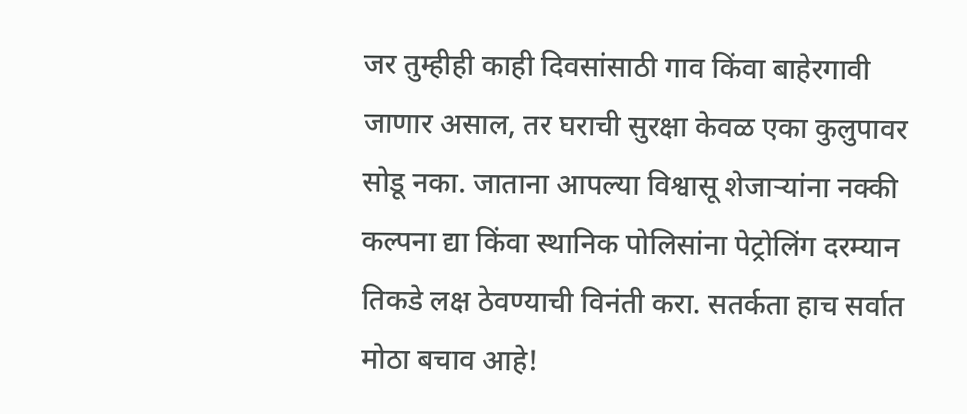जर तुम्हीही काही दिवसांसाठी गाव किंवा बाहेरगावी जाणार असाल, तर घराची सुरक्षा केवळ एका कुलुपावर सोडू नका. जाताना आपल्या विश्वासू शेजाऱ्यांना नक्की कल्पना द्या किंवा स्थानिक पोलिसांना पेट्रोलिंग दरम्यान तिकडे लक्ष ठेवण्याची विनंती करा. सतर्कता हाच सर्वात मोठा बचाव आहे!